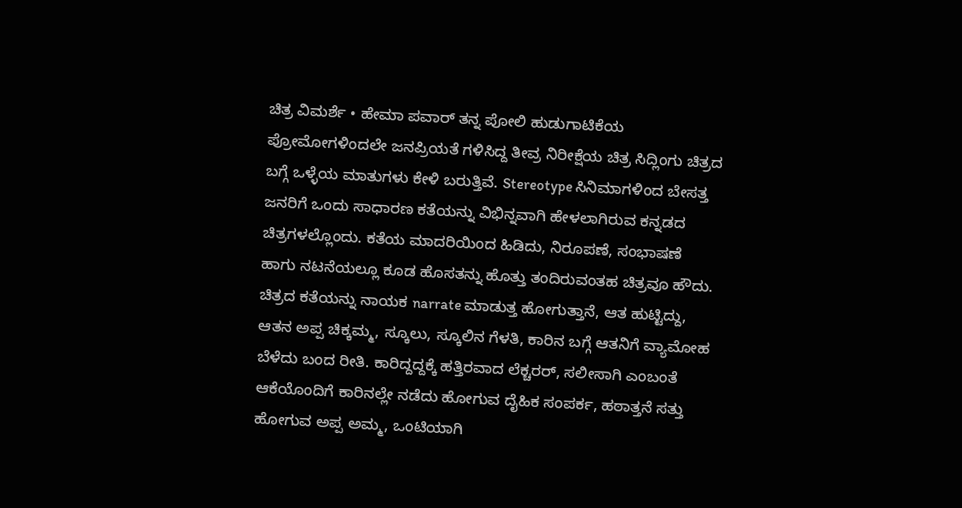ಚಿತ್ರ ವಿಮರ್ಶೆ • ಹೇಮಾ ಪವಾರ್ ತನ್ನ ಪೋಲಿ ಹುಡುಗಾಟಿಕೆಯ ಪ್ರೋಮೋಗಳಿಂದಲೇ ಜನಪ್ರಿಯತೆ ಗಳಿಸಿದ್ದ ತೀವ್ರ ನಿರೀಕ್ಷೆಯ ಚಿತ್ರ ಸಿದ್ಲಿಂಗು ಚಿತ್ರದ ಬಗ್ಗೆ ಒಳ್ಳೆಯ ಮಾತುಗಳು ಕೇಳಿ ಬರುತ್ತಿವೆ. Stereotype ಸಿನಿಮಾಗಳಿಂದ ಬೇಸತ್ತ ಜನರಿಗೆ ಒಂದು ಸಾಧಾರಣ ಕತೆಯನ್ನು ವಿಭಿನ್ನವಾಗಿ ಹೇಳಲಾಗಿರುವ ಕನ್ನಡದ ಚಿತ್ರಗಳಲ್ಲೊಂದು. ಕತೆಯ ಮಾದರಿಯಿಂದ ಹಿಡಿದು, ನಿರೂಪಣೆ, ಸಂಭಾಷಣೆ ಹಾಗು ನಟನೆಯಲ್ಲೂ ಕೂಡ ಹೊಸತನ್ನು ಹೊತ್ತು ತಂದಿರುವಂತಹ ಚಿತ್ರವೂ ಹೌದು. ಚಿತ್ರದ ಕತೆಯನ್ನು ನಾಯಕ narrate ಮಾಡುತ್ತ ಹೋಗುತ್ತಾನೆ, ಆತ ಹುಟ್ಟಿದ್ದು, ಆತನ ಅಪ್ಪ ಚಿಕ್ಕಮ್ಮ, ಸ್ಕೂಲು, ಸ್ಕೂಲಿನ ಗೆಳತಿ, ಕಾರಿನ ಬಗ್ಗೆ ಆತನಿಗೆ ವ್ಯಾಮೋಹ ಬೆಳೆದು ಬಂದ ರೀತಿ. ಕಾರಿದ್ದದ್ದಕ್ಕೆ ಹತ್ತಿರವಾದ ಲೆಕ್ಚರರ್, ಸಲೀಸಾಗಿ ಎಂಬಂತೆ ಆಕೆಯೊಂದಿಗೆ ಕಾರಿನಲ್ಲೇ ನಡೆದು ಹೋಗುವ ದೈಹಿಕ ಸಂಪರ್ಕ, ಹಠಾತ್ತನೆ ಸತ್ತು ಹೋಗುವ ಅಪ್ಪ ಅಮ್ಮ, ಒಂಟಿಯಾಗಿ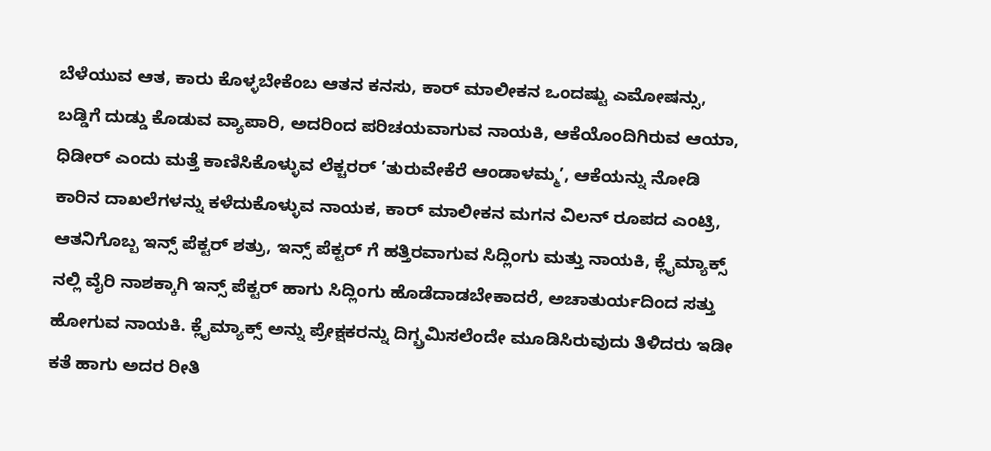ಬೆಳೆಯುವ ಆತ, ಕಾರು ಕೊಳ್ಳಬೇಕೆಂಬ ಆತನ ಕನಸು, ಕಾರ್ ಮಾಲೀಕನ ಒಂದಷ್ಟು ಎಮೋಷನ್ಸು, ಬಡ್ಡಿಗೆ ದುಡ್ಡು ಕೊಡುವ ವ್ಯಾಪಾರಿ, ಅದರಿಂದ ಪರಿಚಯವಾಗುವ ನಾಯಕಿ, ಆಕೆಯೊಂದಿಗಿರುವ ಆಯಾ, ಧಿಡೀರ್ ಎಂದು ಮತ್ತೆ ಕಾಣಿಸಿಕೊಳ್ಳುವ ಲೆಕ್ಚರರ್ ’ತುರುವೇಕೆರೆ ಆಂಡಾಳಮ್ಮ’, ಆಕೆಯನ್ನು ನೋಡಿ ಕಾರಿನ ದಾಖಲೆಗಳನ್ನು ಕಳೆದುಕೊಳ್ಳುವ ನಾಯಕ, ಕಾರ್ ಮಾಲೀಕನ ಮಗನ ವಿಲನ್ ರೂಪದ ಎಂಟ್ರಿ, ಆತನಿಗೊಬ್ಬ ಇನ್ಸ್ ಪೆಕ್ಟರ್ ಶತ್ರು, ಇನ್ಸ್ ಪೆಕ್ಟರ್ ಗೆ ಹತ್ತಿರವಾಗುವ ಸಿದ್ಲಿಂಗು ಮತ್ತು ನಾಯಕಿ, ಕ್ಲೈಮ್ಯಾಕ್ಸ್ ನಲ್ಲಿ ವೈರಿ ನಾಶಕ್ಕಾಗಿ ಇನ್ಸ್ ಪೆಕ್ಟರ್ ಹಾಗು ಸಿದ್ಲಿಂಗು ಹೊಡೆದಾಡಬೇಕಾದರೆ, ಅಚಾತುರ್ಯದಿಂದ ಸತ್ತು ಹೋಗುವ ನಾಯಕಿ. ಕ್ಲೈಮ್ಯಾಕ್ಸ್ ಅನ್ನು ಪ್ರೇಕ್ಷಕರನ್ನು ದಿಗ್ಬ್ರಮಿಸಲೆಂದೇ ಮೂಡಿಸಿರುವುದು ತಿಳಿದರು ಇಡೀ ಕತೆ ಹಾಗು ಅದರ ರೀತಿ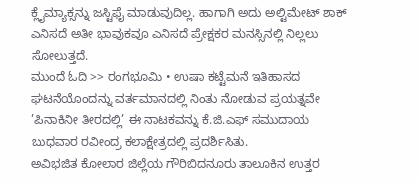ಕ್ಲೈಮ್ಯಾಕ್ಸನ್ನು ಜಸ್ಟಿಫೈ ಮಾಡುವುದಿಲ್ಲ. ಹಾಗಾಗಿ ಅದು ಅಲ್ಟಿಮೇಟ್ ಶಾಕ್ ಎನಿಸದೆ ಅತೀ ಭಾವುಕವೂ ಎನಿಸದೆ ಪ್ರೇಕ್ಷಕರ ಮನಸ್ಸಿನಲ್ಲಿ ನಿಲ್ಲಲು ಸೋಲುತ್ತದೆ.
ಮುಂದೆ ಓದಿ >> ರಂಗಭೂಮಿ • ಉಷಾ ಕಟ್ಟೆಮನೆ ಇತಿಹಾಸದ ಘಟನೆಯೊಂದನ್ನು ವರ್ತಮಾನದಲ್ಲಿ ನಿಂತು ನೋಡುವ ಪ್ರಯತ್ನವೇ ’ಪಿನಾಕಿನೀ ತೀರದಲ್ಲಿ’ ಈ ನಾಟಕವನ್ನು ಕೆ.ಜಿ.ಎಫ್ ಸಮುದಾಯ ಬುಧವಾರ ರವೀಂದ್ರ ಕಲಾಕ್ಷೇತ್ರದಲ್ಲಿ ಪ್ರದರ್ಶಿಸಿತು.
ಅವಿಭಜಿತ ಕೋಲಾರ ಜಿಲ್ಲೆಯ ಗೌರಿಬಿದನೂರು ತಾಲೂಕಿನ ಉತ್ತರ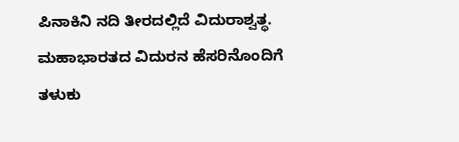ಪಿನಾಕಿನಿ ನದಿ ತೀರದಲ್ಲಿದೆ ವಿದುರಾಶ್ವತ್ಥ. ಮಹಾಭಾರತದ ವಿದುರನ ಹೆಸರಿನೊಂದಿಗೆ ತಳುಕು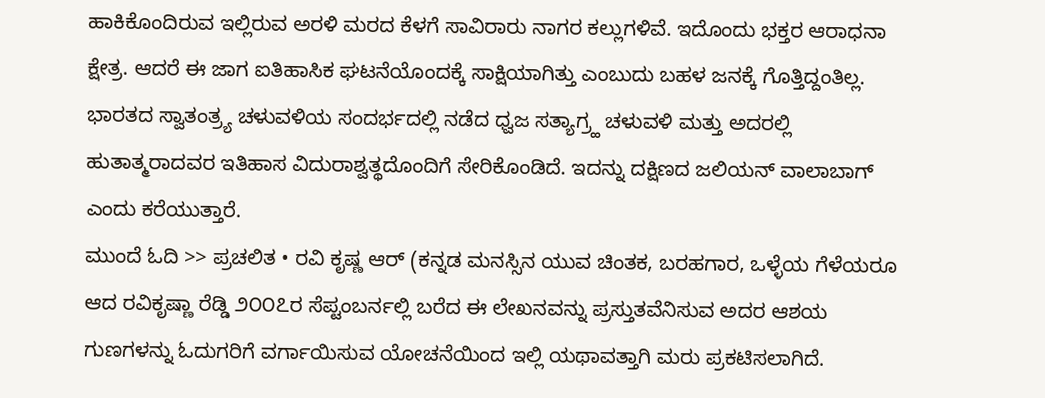ಹಾಕಿಕೊಂದಿರುವ ಇಲ್ಲಿರುವ ಅರಳಿ ಮರದ ಕೆಳಗೆ ಸಾವಿರಾರು ನಾಗರ ಕಲ್ಲುಗಳಿವೆ. ಇದೊಂದು ಭಕ್ತರ ಆರಾಧನಾ ಕ್ಷೇತ್ರ. ಆದರೆ ಈ ಜಾಗ ಐತಿಹಾಸಿಕ ಘಟನೆಯೊಂದಕ್ಕೆ ಸಾಕ್ಷಿಯಾಗಿತ್ತು ಎಂಬುದು ಬಹಳ ಜನಕ್ಕೆ ಗೊತ್ತಿದ್ದಂತಿಲ್ಲ.
ಭಾರತದ ಸ್ವಾತಂತ್ರ್ಯ ಚಳುವಳಿಯ ಸಂದರ್ಭದಲ್ಲಿ ನಡೆದ ಧ್ವಜ ಸತ್ಯಾಗ್ರ್ಹ ಚಳುವಳಿ ಮತ್ತು ಅದರಲ್ಲಿ ಹುತಾತ್ಮರಾದವರ ಇತಿಹಾಸ ವಿದುರಾಶ್ವತ್ಥದೊಂದಿಗೆ ಸೇರಿಕೊಂಡಿದೆ. ಇದನ್ನು ದಕ್ಷಿಣದ ಜಲಿಯನ್ ವಾಲಾಬಾಗ್ ಎಂದು ಕರೆಯುತ್ತಾರೆ.
ಮುಂದೆ ಓದಿ >> ಪ್ರಚಲಿತ • ರವಿ ಕೃಷ್ಣ ಆರ್ (ಕನ್ನಡ ಮನಸ್ಸಿನ ಯುವ ಚಿಂತಕ, ಬರಹಗಾರ, ಒಳ್ಳೆಯ ಗೆಳೆಯರೂ ಆದ ರವಿಕೃಷ್ಣಾ ರೆಡ್ಡಿ ೨೦೦೭ರ ಸೆಪ್ಟಂಬರ್ನಲ್ಲಿ ಬರೆದ ಈ ಲೇಖನವನ್ನು ಪ್ರಸ್ತುತವೆನಿಸುವ ಅದರ ಆಶಯ ಗುಣಗಳನ್ನು ಓದುಗರಿಗೆ ವರ್ಗಾಯಿಸುವ ಯೋಚನೆಯಿಂದ ಇಲ್ಲಿ ಯಥಾವತ್ತಾಗಿ ಮರು ಪ್ರಕಟಿಸಲಾಗಿದೆ.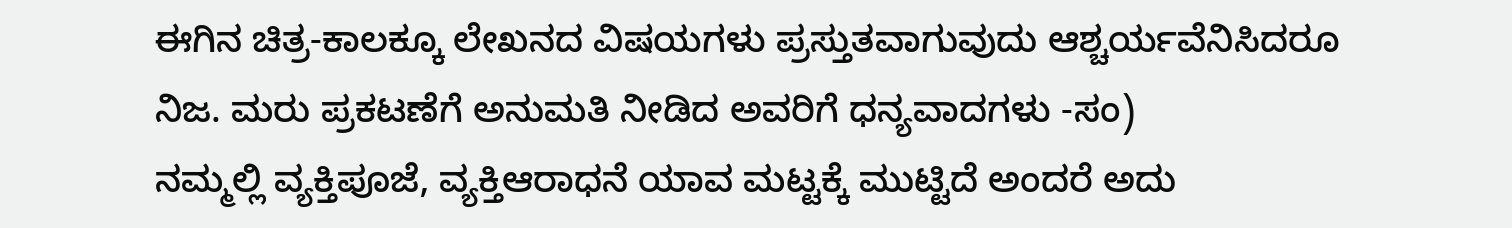ಈಗಿನ ಚಿತ್ರ-ಕಾಲಕ್ಕೂ ಲೇಖನದ ವಿಷಯಗಳು ಪ್ರಸ್ತುತವಾಗುವುದು ಆಶ್ಚರ್ಯವೆನಿಸಿದರೂ ನಿಜ. ಮರು ಪ್ರಕಟಣೆಗೆ ಅನುಮತಿ ನೀಡಿದ ಅವರಿಗೆ ಧನ್ಯವಾದಗಳು -ಸಂ)
ನಮ್ಮಲ್ಲಿ ವ್ಯಕ್ತಿಪೂಜೆ, ವ್ಯಕ್ತಿಆರಾಧನೆ ಯಾವ ಮಟ್ಟಕ್ಕೆ ಮುಟ್ಟಿದೆ ಅಂದರೆ ಅದು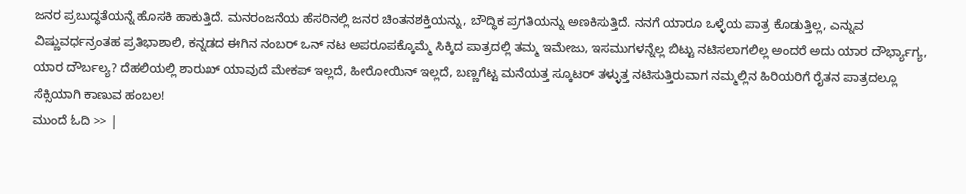ಜನರ ಪ್ರಬುದ್ಧತೆಯನ್ನೆ ಹೊಸಕಿ ಹಾಕುತ್ತಿದೆ. ಮನರಂಜನೆಯ ಹೆಸರಿನಲ್ಲಿ ಜನರ ಚಿಂತನಶಕ್ತಿಯನ್ನು, ಬೌದ್ಧಿಕ ಪ್ರಗತಿಯನ್ನು ಅಣಕಿಸುತ್ತಿದೆ. ನನಗೆ ಯಾರೂ ಒಳ್ಳೆಯ ಪಾತ್ರ ಕೊಡುತ್ತಿಲ್ಲ, ಎನ್ನುವ ವಿಷ್ಣುವರ್ಧನ್ರಂತಹ ಪ್ರತಿಭಾಶಾಲಿ, ಕನ್ನಡದ ಈಗಿನ ನಂಬರ್ ಒನ್ ನಟ ಅಪರೂಪಕ್ಕೊಮ್ಮೆ ಸಿಕ್ಕಿದ ಪಾತ್ರದಲ್ಲಿ ತಮ್ಮ ಇಮೇಜು, ಇಸಮುಗಳನ್ನೆಲ್ಲ ಬಿಟ್ಟು ನಟಿಸಲಾಗಲಿಲ್ಲ ಅಂದರೆ ಅದು ಯಾರ ದೌರ್ಭ್ಯಾಗ್ಯ, ಯಾರ ದೌರ್ಬಲ್ಯ? ದೆಹಲಿಯಲ್ಲಿ ಶಾರುಖ್ ಯಾವುದೆ ಮೇಕಪ್ ಇಲ್ಲದೆ, ಹೀರೋಯಿನ್ ಇಲ್ಲದೆ, ಬಣ್ಣಗೆಟ್ಟ ಮನೆಯತ್ತ ಸ್ಕೂಟರ್ ತಳ್ಳುತ್ತ ನಟಿಸುತ್ತಿರುವಾಗ ನಮ್ಮಲ್ಲಿನ ಹಿರಿಯರಿಗೆ ರೈತನ ಪಾತ್ರದಲ್ಲೂ ಸೆಕ್ಸಿಯಾಗಿ ಕಾಣುವ ಹಂಬಲ!
ಮುಂದೆ ಓದಿ >> |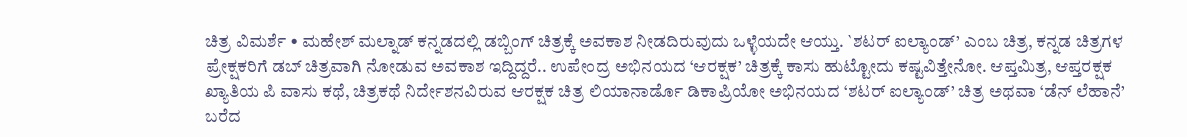ಚಿತ್ರ ವಿಮರ್ಶೆ • ಮಹೇಶ್ ಮಲ್ನಾಡ್ ಕನ್ನಡದಲ್ಲಿ ಡಬ್ಬಿಂಗ್ ಚಿತ್ರಕ್ಕೆ ಅವಕಾಶ ನೀಡದಿರುವುದು ಒಳ್ಳೆಯದೇ ಆಯ್ತು. `ಶಟರ್ ಐಲ್ಯಾಂಡ್’ ಎಂಬ ಚಿತ್ರ, ಕನ್ನಡ ಚಿತ್ರಗಳ ಪ್ರೇಕ್ಷಕರಿಗೆ ಡಬ್ ಚಿತ್ರವಾಗಿ ನೋಡುವ ಅವಕಾಶ ಇದ್ದಿದ್ದರೆ.. ಉಪೇಂದ್ರ ಅಭಿನಯದ ‘ಆರಕ್ಷಕ’ ಚಿತ್ರಕ್ಕೆ ಕಾಸು ಹುಟ್ಟೋದು ಕಷ್ಟವಿತ್ತೇನೋ. ಆಪ್ತಮಿತ್ರ, ಆಪ್ತರಕ್ಷಕ ಖ್ಯಾತಿಯ ಪಿ ವಾಸು ಕಥೆ, ಚಿತ್ರಕಥೆ ನಿರ್ದೇಶನವಿರುವ ಆರಕ್ಷಕ ಚಿತ್ರ ಲಿಯಾನಾರ್ಡೊ ಡಿಕಾಪ್ರಿಯೋ ಅಭಿನಯದ ‘ಶಟರ್ ಐಲ್ಯಾಂಡ್’ ಚಿತ್ರ ಅಥವಾ ‘ಡೆನ್ ಲೆಹಾನೆ’ ಬರೆದ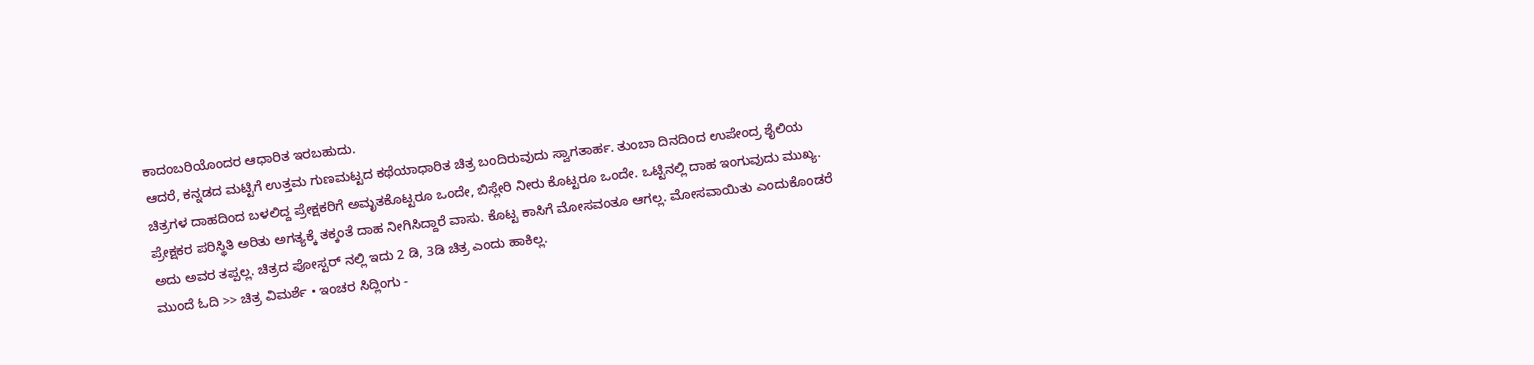ಕಾದಂಬರಿಯೊಂದರ ಆಧಾರಿತ ಇರಬಹುದು.
ಆದರೆ, ಕನ್ನಡದ ಮಟ್ಟಿಗೆ ಉತ್ತಮ ಗುಣಮಟ್ಟದ ಕಥೆಯಾಧಾರಿತ ಚಿತ್ರ ಬಂದಿರುವುದು ಸ್ವಾಗತಾರ್ಹ. ತುಂಬಾ ದಿನದಿಂದ ಉಪೇಂದ್ರ ಶೈಲಿಯ ಚಿತ್ರಗಳ ದಾಹದಿಂದ ಬಳಲಿದ್ದ ಪ್ರೇಕ್ಷಕರಿಗೆ ಅಮೃತಕೊಟ್ಟರೂ ಒಂದೇ, ಬಿಸ್ಲೇರಿ ನೀರು ಕೊಟ್ಟರೂ ಒಂದೇ. ಒಟ್ಟಿನಲ್ಲಿ ದಾಹ ಇಂಗುವುದು ಮುಖ್ಯ. ಪ್ರೇಕ್ಷಕರ ಪರಿಸ್ಥಿತಿ ಅರಿತು ಅಗತ್ಯಕ್ಕೆ ತಕ್ಕಂತೆ ದಾಹ ನೀಗಿಸಿದ್ದಾರೆ ವಾಸು. ಕೊಟ್ಟ ಕಾಸಿಗೆ ಮೋಸವಂತೂ ಆಗಲ್ಲ. ಮೋಸವಾಯಿತು ಎಂದುಕೊಂಡರೆ ಅದು ಅವರ ತಪ್ಪಲ್ಲ. ಚಿತ್ರದ ಪೋಸ್ಟರ್ ನಲ್ಲಿ ಇದು 2 ಡಿ, 3ಡಿ ಚಿತ್ರ ಎಂದು ಹಾಕಿಲ್ಲ.
ಮುಂದೆ ಓದಿ >> ಚಿತ್ರ ವಿಮರ್ಶೆ • ಇಂಚರ ಸಿದ್ಲಿಂಗು -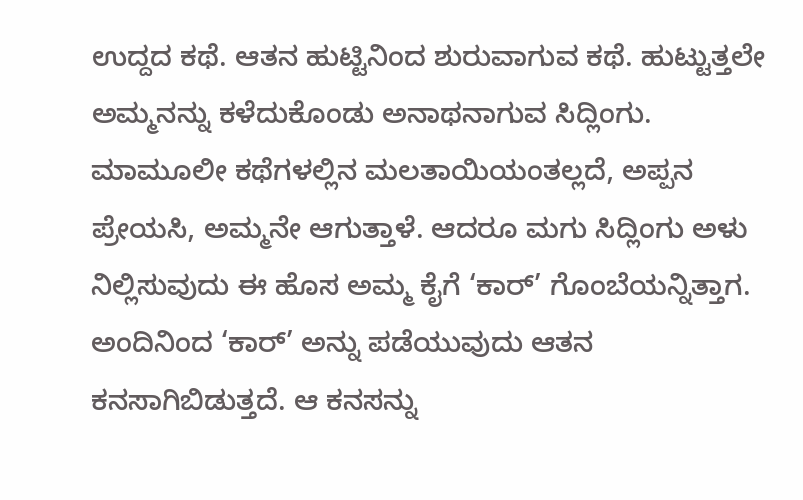ಉದ್ದದ ಕಥೆ. ಆತನ ಹುಟ್ಟಿನಿಂದ ಶುರುವಾಗುವ ಕಥೆ. ಹುಟ್ಟುತ್ತಲೇ ಅಮ್ಮನನ್ನು ಕಳೆದುಕೊಂಡು ಅನಾಥನಾಗುವ ಸಿದ್ಲಿಂಗು. ಮಾಮೂಲೀ ಕಥೆಗಳಲ್ಲಿನ ಮಲತಾಯಿಯಂತಲ್ಲದೆ, ಅಪ್ಪನ ಪ್ರೇಯಸಿ, ಅಮ್ಮನೇ ಆಗುತ್ತಾಳೆ. ಆದರೂ ಮಗು ಸಿದ್ಲಿಂಗು ಅಳು ನಿಲ್ಲಿಸುವುದು ಈ ಹೊಸ ಅಮ್ಮ ಕೈಗೆ ‘ಕಾರ್’ ಗೊಂಬೆಯನ್ನಿತ್ತಾಗ. ಅಂದಿನಿಂದ ‘ಕಾರ್’ ಅನ್ನು ಪಡೆಯುವುದು ಆತನ ಕನಸಾಗಿಬಿಡುತ್ತದೆ. ಆ ಕನಸನ್ನು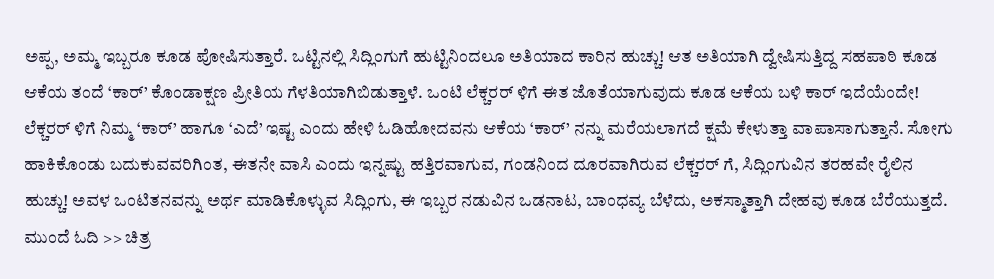ಅಪ್ಪ, ಅಮ್ಮ ಇಬ್ಬರೂ ಕೂಡ ಪೋಷಿಸುತ್ತಾರೆ. ಒಟ್ಟಿನಲ್ಲಿ ಸಿದ್ಲಿಂಗುಗೆ ಹುಟ್ಟಿನಿಂದಲೂ ಅತಿಯಾದ ಕಾರಿನ ಹುಚ್ಚು! ಆತ ಅತಿಯಾಗಿ ದ್ವೇಷಿಸುತ್ತಿದ್ದ ಸಹಪಾಠಿ ಕೂಡ ಆಕೆಯ ತಂದೆ ‘ಕಾರ್’ ಕೊಂಡಾಕ್ಷಣ ಪ್ರೀತಿಯ ಗೆಳತಿಯಾಗಿಬಿಡುತ್ತಾಳೆ. ಒಂಟಿ ಲೆಕ್ಚರರ್ ಳಿಗೆ ಈತ ಜೊತೆಯಾಗುವುದು ಕೂಡ ಆಕೆಯ ಬಳಿ ಕಾರ್ ಇದೆಯೆಂದೇ! ಲೆಕ್ಚರರ್ ಳಿಗೆ ನಿಮ್ಮ ‘ಕಾರ್’ ಹಾಗೂ ‘ಎದೆ’ ಇಷ್ಟ ಎಂದು ಹೇಳಿ ಓಡಿಹೋದವನು ಆಕೆಯ ‘ಕಾರ್’ ನನ್ನು ಮರೆಯಲಾಗದೆ ಕ್ಷಮೆ ಕೇಳುತ್ತಾ ವಾಪಾಸಾಗುತ್ತಾನೆ. ಸೋಗು ಹಾಕಿಕೊಂಡು ಬದುಕುವವರಿಗಿಂತ, ಈತನೇ ವಾಸಿ ಎಂದು ಇನ್ನಷ್ಟು ಹತ್ತಿರವಾಗುವ, ಗಂಡನಿಂದ ದೂರವಾಗಿರುವ ಲೆಕ್ಚರರ್ ಗೆ, ಸಿದ್ಲಿಂಗುವಿನ ತರಹವೇ ರೈಲಿನ ಹುಚ್ಚು! ಅವಳ ಒಂಟಿತನವನ್ನು ಅರ್ಥ ಮಾಡಿಕೊಳ್ಳುವ ಸಿದ್ಲಿಂಗು, ಈ ಇಬ್ಬರ ನಡುವಿನ ಒಡನಾಟ, ಬಾಂಧವ್ಯ ಬೆಳೆದು, ಅಕಸ್ಮಾತ್ತಾಗಿ ದೇಹವು ಕೂಡ ಬೆರೆಯುತ್ತದೆ. ಮುಂದೆ ಓದಿ >> ಚಿತ್ರ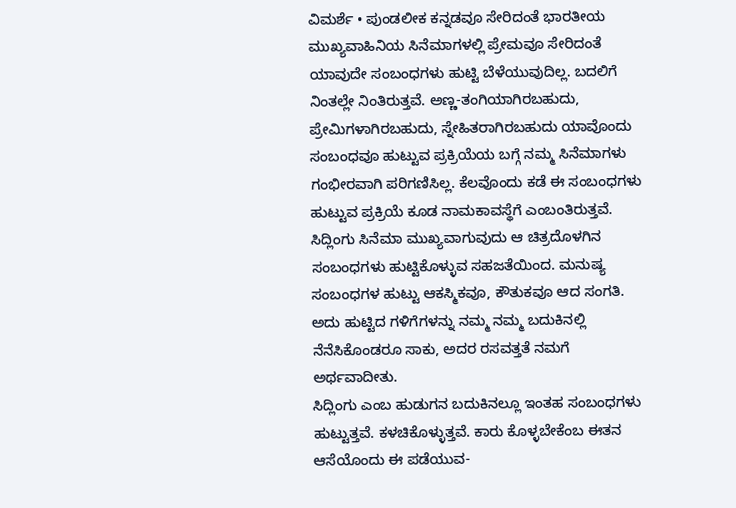ವಿಮರ್ಶೆ • ಪುಂಡಲೀಕ ಕನ್ನಡವೂ ಸೇರಿದಂತೆ ಭಾರತೀಯ ಮುಖ್ಯವಾಹಿನಿಯ ಸಿನೆಮಾಗಳಲ್ಲಿ ಪ್ರೇಮವೂ ಸೇರಿದಂತೆ ಯಾವುದೇ ಸಂಬಂಧಗಳು ಹುಟ್ಟಿ ಬೆಳೆಯುವುದಿಲ್ಲ. ಬದಲಿಗೆ ನಿಂತಲ್ಲೇ ನಿಂತಿರುತ್ತವೆ. ಅಣ್ಣ-ತಂಗಿಯಾಗಿರಬಹುದು, ಪ್ರೇಮಿಗಳಾಗಿರಬಹುದು, ಸ್ನೇಹಿತರಾಗಿರಬಹುದು ಯಾವೊಂದು ಸಂಬಂಧವೂ ಹುಟ್ಟುವ ಪ್ರಕ್ರಿಯೆಯ ಬಗ್ಗೆ ನಮ್ಮ ಸಿನೆಮಾಗಳು ಗಂಭೀರವಾಗಿ ಪರಿಗಣಿಸಿಲ್ಲ. ಕೆಲವೊಂದು ಕಡೆ ಈ ಸಂಬಂಧಗಳು ಹುಟ್ಟುವ ಪ್ರಕ್ರಿಯೆ ಕೂಡ ನಾಮಕಾವಸ್ಥೆಗೆ ಎಂಬಂತಿರುತ್ತವೆ.
ಸಿದ್ಲಿಂಗು ಸಿನೆಮಾ ಮುಖ್ಯವಾಗುವುದು ಆ ಚಿತ್ರದೊಳಗಿನ ಸಂಬಂಧಗಳು ಹುಟ್ಟಿಕೊಳ್ಳುವ ಸಹಜತೆಯಿಂದ. ಮನುಷ್ಯ ಸಂಬಂಧಗಳ ಹುಟ್ಟು ಆಕಸ್ಮಿಕವೂ, ಕೌತುಕವೂ ಆದ ಸಂಗತಿ. ಅದು ಹುಟ್ಟಿದ ಗಳಿಗೆಗಳನ್ನು ನಮ್ಮ ನಮ್ಮ ಬದುಕಿನಲ್ಲಿ ನೆನೆಸಿಕೊಂಡರೂ ಸಾಕು, ಅದರ ರಸವತ್ತತೆ ನಮಗೆ ಅರ್ಥವಾದೀತು.
ಸಿದ್ಲಿಂಗು ಎಂಬ ಹುಡುಗನ ಬದುಕಿನಲ್ಲೂ ಇಂತಹ ಸಂಬಂಧಗಳು ಹುಟ್ಟುತ್ತವೆ. ಕಳಚಿಕೊಳ್ಳುತ್ತವೆ. ಕಾರು ಕೊಳ್ಳಬೇಕೆಂಬ ಈತನ ಆಸೆಯೊಂದು ಈ ಪಡೆಯುವ-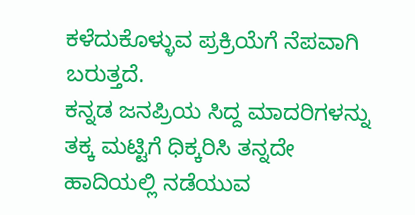ಕಳೆದುಕೊಳ್ಳುವ ಪ್ರಕ್ರಿಯೆಗೆ ನೆಪವಾಗಿ ಬರುತ್ತದೆ.
ಕನ್ನಡ ಜನಪ್ರಿಯ ಸಿದ್ದ ಮಾದರಿಗಳನ್ನು ತಕ್ಕ ಮಟ್ಟಿಗೆ ಧಿಕ್ಕರಿಸಿ ತನ್ನದೇ ಹಾದಿಯಲ್ಲಿ ನಡೆಯುವ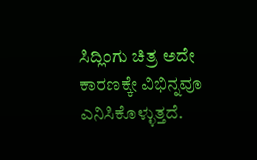ಸಿದ್ಲಿಂಗು ಚಿತ್ರ ಅದೇ ಕಾರಣಕ್ಕೇ ವಿಭಿನ್ನವೂ ಎನಿಸಿಕೊಳ್ಳುತ್ತದೆ.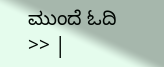ಮುಂದೆ ಓದಿ >> |